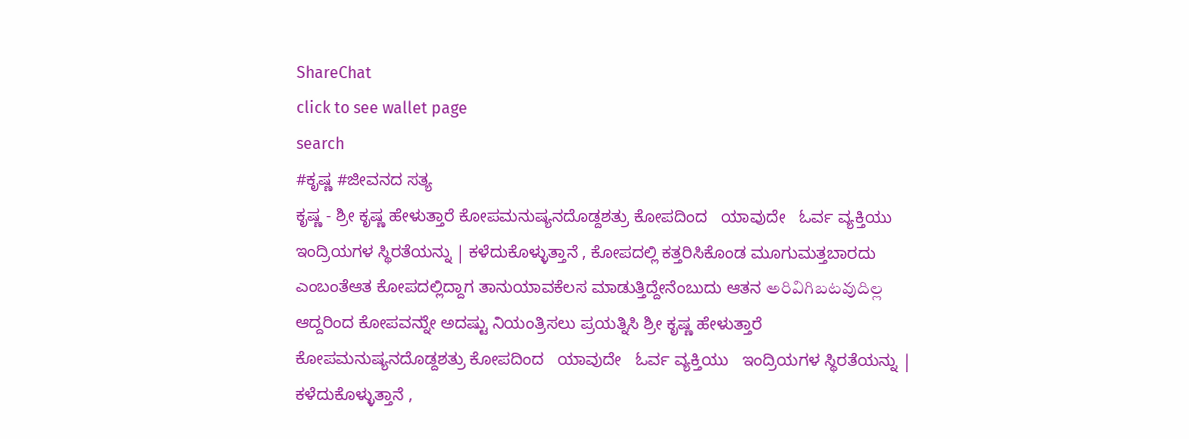ShareChat
click to see wallet page
search
#ಕೃಷ್ಣ #ಜೀವನದ ಸತ್ಯ
ಕೃಷ್ಣ - ಶ್ರೀ ಕೃಷ್ಣ ಹೇಳುತ್ತಾರೆ ಕೋಪಮನುಷ್ಯನದೊಡ್ದಶತ್ರು ಕೋಪದಿಂದ   ಯಾವುದೇ   ಓರ್ವ ವ್ಯಕ್ತಿಯು   ಇಂದ್ರಿಯಗಳ ಸ್ಥಿರತೆಯನ್ನು | ಕಳೆದುಕೊಳ್ಳುತ್ತಾನೆ , ಕೋಪದಲ್ಲಿ ಕತ್ತರಿಸಿಕೊಂಡ ಮೂಗುಮತ್ತಬಾರದು ಎಂಬಂತೆಆತ ಕೋಪದಲ್ಲಿದ್ದಾಗ ತಾನುಯಾವಕೆಲಸ ಮಾಡುತ್ತಿದ್ದೇನೆಂಬುದು ಆತನ అరివిగిబటవుదిల్ల ಆದ್ದರಿಂದ ಕೋಪವನ್ನುೇ ಅದಷ್ಟು ನಿಯಂತ್ರಿಸಲು ಪ್ರಯತ್ನಿಸಿ ಶ್ರೀ ಕೃಷ್ಣ ಹೇಳುತ್ತಾರೆ ಕೋಪಮನುಷ್ಯನದೊಡ್ದಶತ್ರು ಕೋಪದಿಂದ   ಯಾವುದೇ   ಓರ್ವ ವ್ಯಕ್ತಿಯು   ಇಂದ್ರಿಯಗಳ ಸ್ಥಿರತೆಯನ್ನು | ಕಳೆದುಕೊಳ್ಳುತ್ತಾನೆ ,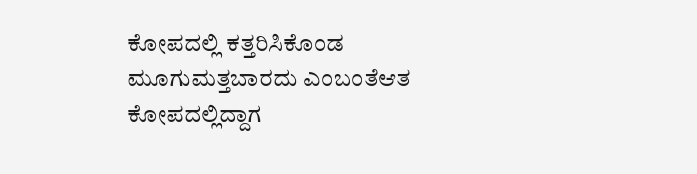ಕೋಪದಲ್ಲಿ ಕತ್ತರಿಸಿಕೊಂಡ ಮೂಗುಮತ್ತಬಾರದು ಎಂಬಂತೆಆತ ಕೋಪದಲ್ಲಿದ್ದಾಗ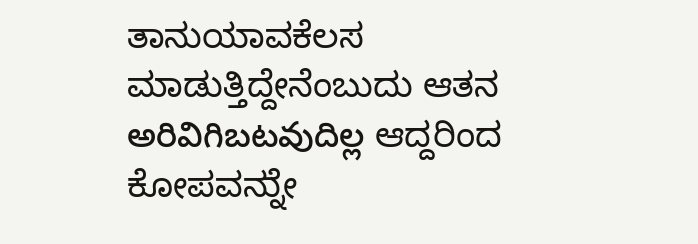ತಾನುಯಾವಕೆಲಸ ಮಾಡುತ್ತಿದ್ದೇನೆಂಬುದು ಆತನ అరివిగిబటవుదిల్ల ಆದ್ದರಿಂದ ಕೋಪವನ್ನುೇ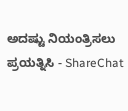ಅದಷ್ಟು ನಿಯಂತ್ರಿಸಲು ಪ್ರಯತ್ನಿಸಿ - ShareChat